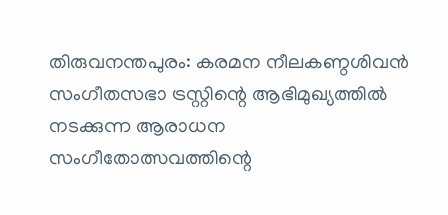തിരുവനന്തപുരം: കരമന നീലകണ്ഠശിവൻ സംഗീതസഭാ ട്രസ്റ്റിന്റെ ആഭിമുഖ്യത്തിൽ നടക്കുന്ന ആരാധന സംഗീതോത്സവത്തിന്റെ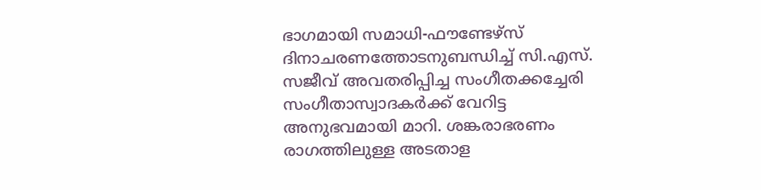ഭാഗമായി സമാധി-ഫൗണ്ടേഴ്സ് ദിനാചരണത്തോടനുബന്ധിച്ച് സി.എസ്. സജീവ് അവതരിപ്പിച്ച സംഗീതക്കച്ചേരി സംഗീതാസ്വാദകർക്ക് വേറിട്ട
അനുഭവമായി മാറി. ശങ്കരാഭരണം രാഗത്തിലുള്ള അടതാള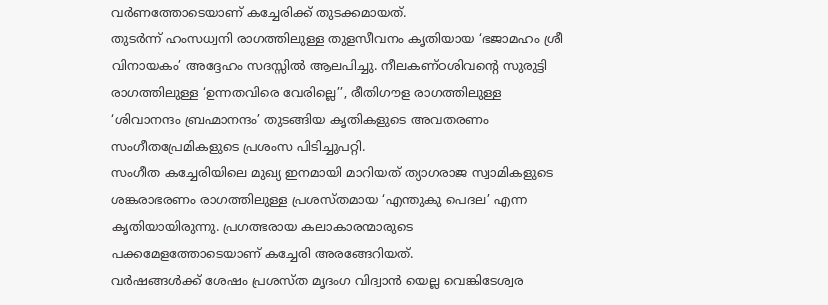വർണത്തോടെയാണ് കച്ചേരിക്ക് തുടക്കമായത്.
തുടർന്ന് ഹംസധ്വനി രാഗത്തിലുള്ള തുളസീവനം കൃതിയായ ‘ഭജാമഹം ശ്രീ വിനായകം’ അദ്ദേഹം സദസ്സിൽ ആലപിച്ചു. നീലകണ്ഠശിവന്റെ സുരുട്ടി രാഗത്തിലുള്ള ‘ഉന്നതവിരെ വേരില്ലെ’’, രീതിഗൗള രാഗത്തിലുള്ള ‘ശിവാനന്ദം ബ്രഹ്മാനന്ദം’ തുടങ്ങിയ കൃതികളുടെ അവതരണം സംഗീതപ്രേമികളുടെ പ്രശംസ പിടിച്ചുപറ്റി.
സംഗീത കച്ചേരിയിലെ മുഖ്യ ഇനമായി മാറിയത് ത്യാഗരാജ സ്വാമികളുടെ ശങ്കരാഭരണം രാഗത്തിലുള്ള പ്രശസ്തമായ ‘എന്തുകു പെദല’ എന്ന കൃതിയായിരുന്നു. പ്രഗത്ഭരായ കലാകാരന്മാരുടെ പക്കമേളത്തോടെയാണ് കച്ചേരി അരങ്ങേറിയത്.
വർഷങ്ങൾക്ക് ശേഷം പ്രശസ്ത മൃദംഗ വിദ്വാൻ യെല്ല വെങ്കിടേശ്വര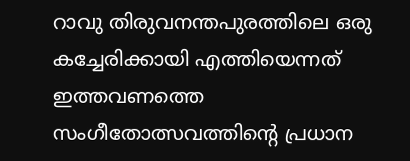റാവു തിരുവനന്തപുരത്തിലെ ഒരു കച്ചേരിക്കായി എത്തിയെന്നത് ഇത്തവണത്തെ സംഗീതോത്സവത്തിന്റെ പ്രധാന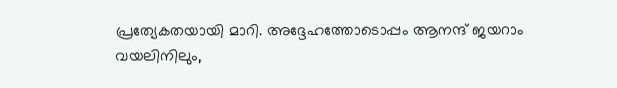പ്രത്യേകതയായി മാറി. അദ്ദേഹത്തോടൊപ്പം ആനന്ദ് ജയറാം വയലിനിലും,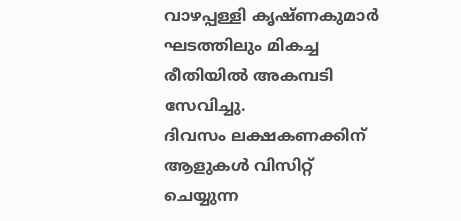വാഴപ്പള്ളി കൃഷ്ണകുമാർ ഘടത്തിലും മികച്ച രീതിയിൽ അകമ്പടി സേവിച്ചു.
ദിവസം ലക്ഷകണക്കിന് ആളുകൾ വിസിറ്റ് ചെയ്യുന്ന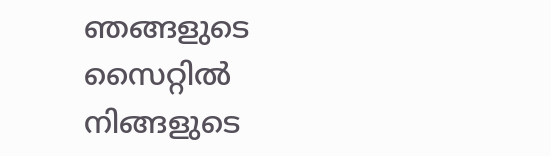ഞങ്ങളുടെ സൈറ്റിൽ നിങ്ങളുടെ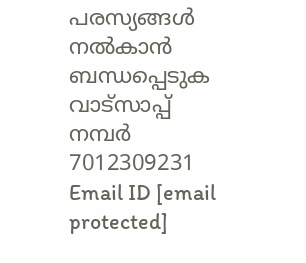പരസ്യങ്ങൾ നൽകാൻ ബന്ധപ്പെടുക വാട്സാപ്പ് നമ്പർ 7012309231 Email ID [email protected]